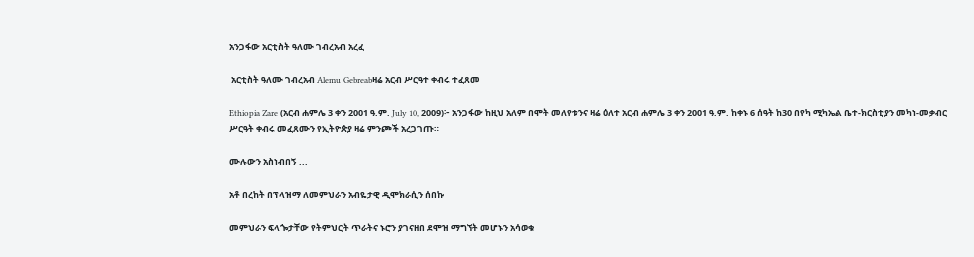አንጋፋው አርቲስት ዓለሙ ገብረአብ አረፈ

 አርቲስት ዓለሙ ገብረአብ Alemu Gebreabዛሬ አርብ ሥርዓተ ቀብሩ ተፈጸመ

Ethiopia Zare (አርብ ሐምሌ 3 ቀን 2001 ዓ.ም. July 10, 2009)፦ አንጋፋው ከዚህ አለም በሞት መለየቱንና ዛሬ ዕለተ አርብ ሐምሌ 3 ቀን 2001 ዓ.ም. ከቀኑ 6 ሰዓት ከ30 በየካ ሚካኤል ቤተ-ክርስቲያን መካነ-መቃብር ሥርዓት ቀብሩ መፈጸሙን የኢትዮጵያ ዛሬ ምንጮች አረጋገጡ።

ሙሉውን አስነብበኝ ...

አቶ በረከት በፕላዝማ ለመምህራን አብዬታዊ ዲሞክራሲን ሰበኩ

መምህራን ፍላጐታቸው የትምህርት ጥራትና ኑሮን ያገናዘበ ደሞዝ ማግኘት መሆኑን አሳወቁ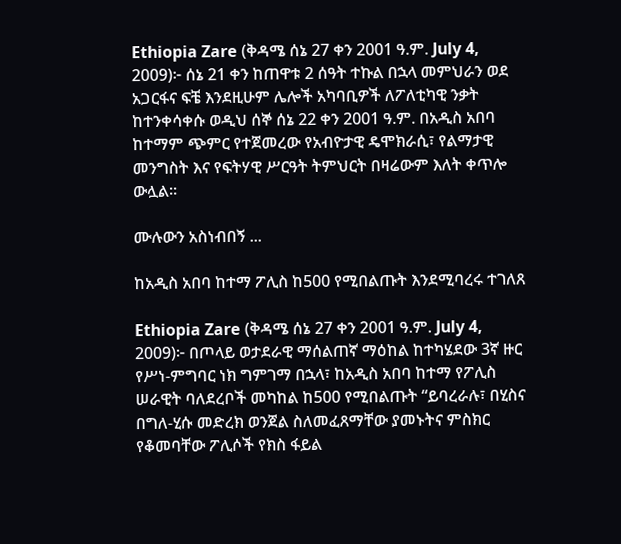Ethiopia Zare (ቅዳሜ ሰኔ 27 ቀን 2001 ዓ.ም. July 4, 2009)፦ ሰኔ 21 ቀን ከጠዋቱ 2 ሰዓት ተኩል በኋላ መምህራን ወደ አጋርፋና ፍቼ እንደዚሁም ሌሎች አካባቢዎች ለፖለቲካዊ ንቃት ከተንቀሳቀሱ ወዲህ ሰኞ ሰኔ 22 ቀን 2001 ዓ.ም. በአዲስ አበባ ከተማም ጭምር የተጀመረው የአብዮታዊ ዴሞክራሲ፣ የልማታዊ መንግስት እና የፍትሃዊ ሥርዓት ትምህርት በዛሬውም እለት ቀጥሎ ውሏል።

ሙሉውን አስነብበኝ ...

ከአዲስ አበባ ከተማ ፖሊስ ከ500 የሚበልጡት እንደሚባረሩ ተገለጸ

Ethiopia Zare (ቅዳሜ ሰኔ 27 ቀን 2001 ዓ.ም. July 4, 2009)፦ በጦላይ ወታደራዊ ማሰልጠኛ ማዕከል ከተካሄደው 3ኛ ዙር የሥነ-ምግባር ነክ ግምገማ በኋላ፣ ከአዲስ አበባ ከተማ የፖሊስ ሠራዊት ባለደረቦች መካከል ከ500 የሚበልጡት “ይባረራሉ፣ በሂስና በግለ-ሂሱ መድረክ ወንጀል ስለመፈጸማቸው ያመኑትና ምስክር የቆመባቸው ፖሊሶች የክስ ፋይል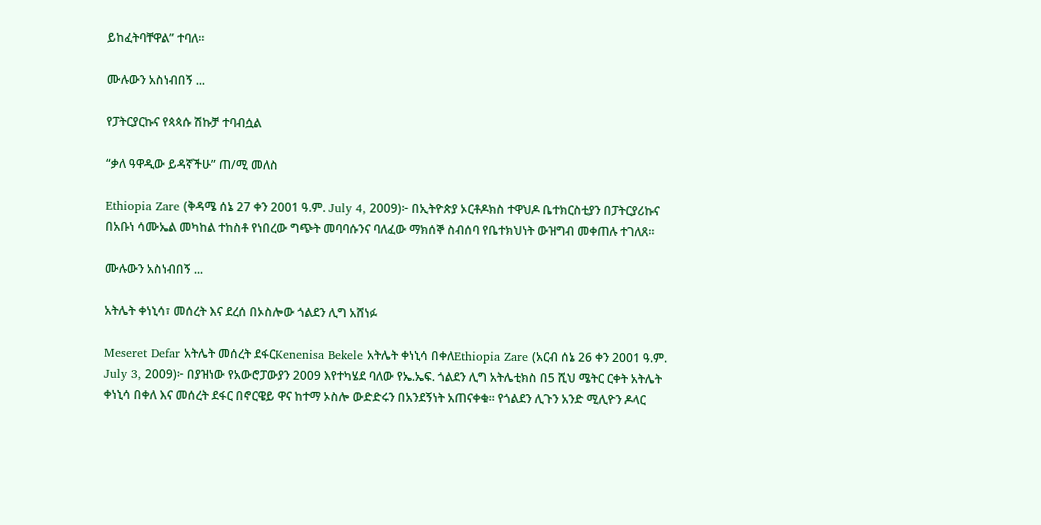ይከፈትባቸዋል” ተባለ።

ሙሉውን አስነብበኝ ...

የፓትርያርኩና የጳጳሱ ሽኩቻ ተባብሷል

“ቃለ ዓዋዲው ይዳኛችሁ” ጠ/ሚ መለስ

Ethiopia Zare (ቅዳሜ ሰኔ 27 ቀን 2001 ዓ.ም. July 4, 2009)፦ በኢትዮጵያ ኦርቶዶክስ ተዋህዶ ቤተክርስቲያን በፓትርያሪኩና በአቡነ ሳሙኤል መካከል ተከስቶ የነበረው ግጭት መባባሱንና ባለፈው ማክሰኞ ስብሰባ የቤተክህነት ውዝግብ መቀጠሉ ተገለጸ።

ሙሉውን አስነብበኝ ...

አትሌት ቀነኒሳ፣ መሰረት እና ደረሰ በኦስሎው ጎልደን ሊግ አሸነፉ

Meseret Defar አትሌት መሰረት ደፋርKenenisa Bekele አትሌት ቀነኒሳ በቀለEthiopia Zare (አርብ ሰኔ 26 ቀን 2001 ዓ.ም. July 3, 2009)፦ በያዝነው የአውሮፓውያን 2009 እየተካሄደ ባለው የኤ.ኤፍ. ጎልደን ሊግ አትሌቲክስ በ5 ሺህ ሜትር ርቀት አትሌት ቀነኒሳ በቀለ እና መሰረት ደፋር በኖርዌይ ዋና ከተማ ኦስሎ ውድድሩን በአንደኝነት አጠናቀቁ። የጎልደን ሊጉን አንድ ሚሊዮን ዶላር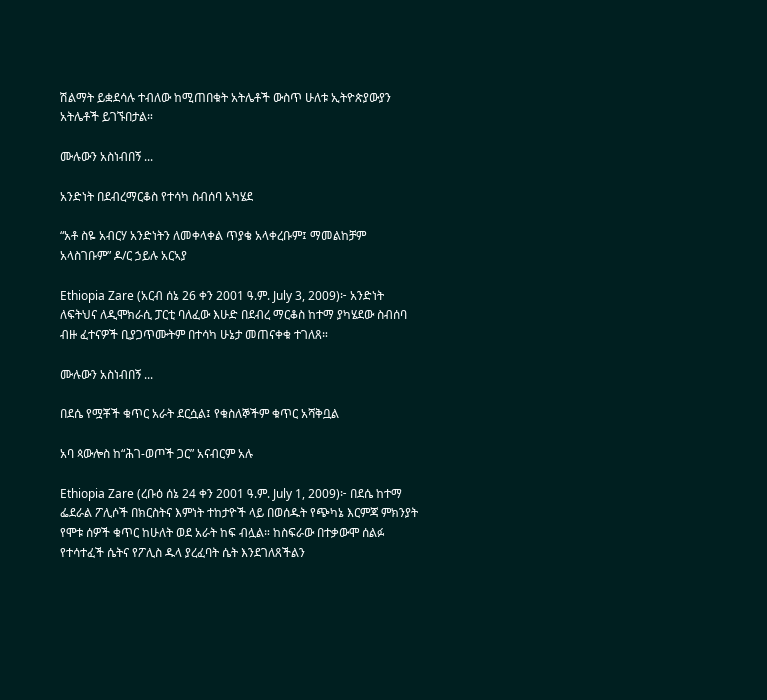ሽልማት ይቋደሳሉ ተብለው ከሚጠበቁት አትሌቶች ውስጥ ሁለቱ ኢትዮጵያውያን አትሌቶች ይገኙበታል።

ሙሉውን አስነብበኝ ...

አንድነት በደብረማርቆስ የተሳካ ስብሰባ አካሄደ

“አቶ ስዬ አብርሃ አንድነትን ለመቀላቀል ጥያቄ አላቀረቡም፤ ማመልከቻም አላስገቡም” ዶ/ር ኃይሉ አርኣያ

Ethiopia Zare (አርብ ሰኔ 26 ቀን 2001 ዓ.ም. July 3, 2009)፦ አንድነት ለፍትህና ለዲሞክራሲ ፓርቲ ባለፈው እሁድ በደብረ ማርቆስ ከተማ ያካሄደው ስብሰባ ብዙ ፈተናዎች ቢያጋጥሙትም በተሳካ ሁኔታ መጠናቀቁ ተገለጸ።

ሙሉውን አስነብበኝ ...

በደሴ የሟቾች ቁጥር አራት ደርሷል፤ የቁስለኞችም ቁጥር አሻቅቧል

አባ ጳውሎስ ከ“ሕገ-ወጦች ጋር” አናብርም አሉ

Ethiopia Zare (ረቡዕ ሰኔ 24 ቀን 2001 ዓ.ም. July 1, 2009)፦ በደሴ ከተማ ፌደራል ፖሊሶች በክርስትና እምነት ተከታዮች ላይ በወሰዱት የጭካኔ እርምጃ ምክንያት የሞቱ ሰዎች ቁጥር ከሁለት ወደ አራት ከፍ ብሏል። ከስፍራው በተቃውሞ ሰልፉ የተሳተፈች ሴትና የፖሊስ ዱላ ያረፈባት ሴት እንደገለጸችልን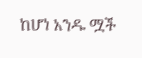ከሆነ አንዱ ሟች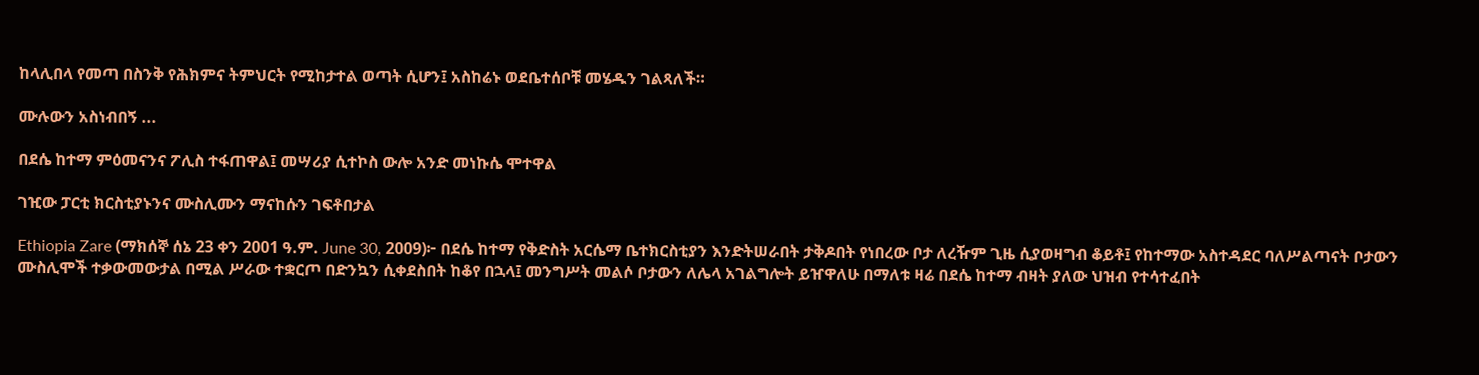ከላሊበላ የመጣ በስንቅ የሕክምና ትምህርት የሚከታተል ወጣት ሲሆን፤ አስከሬኑ ወደቤተሰቦቹ መሄዱን ገልጻለች።

ሙሉውን አስነብበኝ ...

በደሴ ከተማ ምዕመናንና ፖሊስ ተፋጠዋል፤ መሣሪያ ሲተኮስ ውሎ አንድ መነኩሴ ሞተዋል

ገዢው ፓርቲ ክርስቲያኑንና ሙስሊሙን ማናከሱን ገፍቶበታል

Ethiopia Zare (ማክሰኞ ሰኔ 23 ቀን 2001 ዓ.ም. June 30, 2009)፦ በደሴ ከተማ የቅድስት አርሴማ ቤተክርስቲያን እንድትሠራበት ታቅዶበት የነበረው ቦታ ለረዥም ጊዜ ሲያወዛግብ ቆይቶ፤ የከተማው አስተዳደር ባለሥልጣናት ቦታውን ሙስሊሞች ተቃውመውታል በሚል ሥራው ተቋርጦ በድንኳን ሲቀደስበት ከቆየ በኋላ፤ መንግሥት መልሶ ቦታውን ለሌላ አገልግሎት ይዠዋለሁ በማለቱ ዛሬ በደሴ ከተማ ብዛት ያለው ህዝብ የተሳተፈበት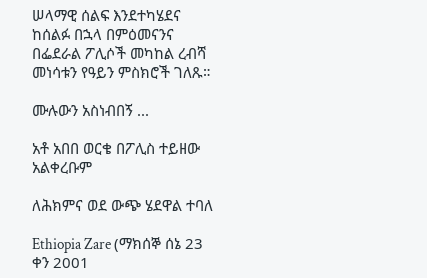ሠላማዊ ሰልፍ እንደተካሄደና ከሰልፉ በኋላ በምዕመናንና በፌደራል ፖሊሶች መካከል ረብሻ መነሳቱን የዓይን ምስክሮች ገለጹ።

ሙሉውን አስነብበኝ ...

አቶ አበበ ወርቄ በፖሊስ ተይዘው አልቀረቡም

ለሕክምና ወደ ውጭ ሄደዋል ተባለ

Ethiopia Zare (ማክሰኞ ሰኔ 23 ቀን 2001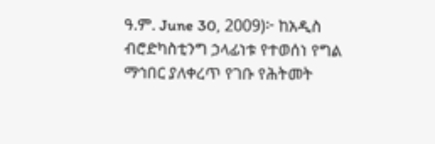ዓ.ም. June 30, 2009)፦ ከአዲስ ብሮድካስቲንግ ኃላፊነቱ የተወሰነ የግል ማኅበር ያለቀረጥ የገቡ የሕትመት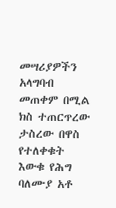መሣሪያዎችን አላግባብ መጠቀም በሚል ክስ ተጠርጥረው ታስረው በዋስ የተለቀቁት እውቁ የሕግ ባለሙያ አቶ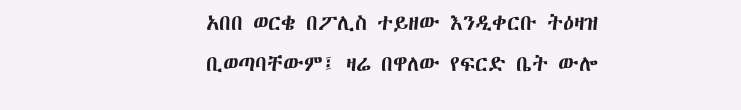አበበ ወርቄ በፖሊስ ተይዘው እንዲቀርቡ ትዕዛዝ ቢወጣባቸውም፤ ዛሬ በዋለው የፍርድ ቤት ውሎ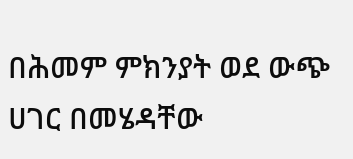በሕመም ምክንያት ወደ ውጭ ሀገር በመሄዳቸው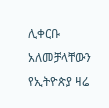ሊቀርቡ አለመቻላቸውን የኢትዮጵያ ዛሬ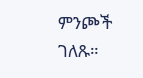ምንጮች ገለጹ።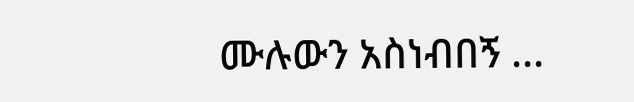ሙሉውን አስነብበኝ ...